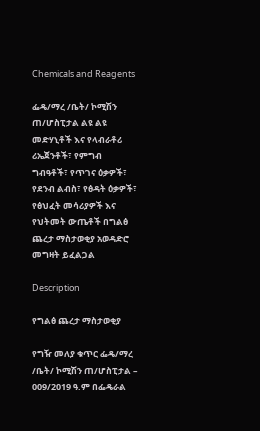Chemicals and Reagents

ፌዴ/ማረ /ቤት/ ኮሚሽን ጠ/ሆስፒታል ልዩ ልዩ መድሃኒቶች እና የላብራቶሪ ሪኤጀንቶች፣ የምግብ ግብዓቶች፣ የጥገና ዕቃዎች፣ የደንብ ልብስ፣ የፅዳት ዕቃዎች፣ የፅህፈት መሳሪያዎች እና የህትመት ውጤቶች በግልፅ ጨረታ ማስታወቂያ አወዳድሮ መግዛት ይፈልጋል

Description

የግልፅ ጨረታ ማስታወቂያ

የግዥ መለያ ቁጥር ፌዴ/ማረ /ቤት/ ኮሚሽን ጠ/ሆስፒታል – 009/2019 ዓ.ም በፌዴራል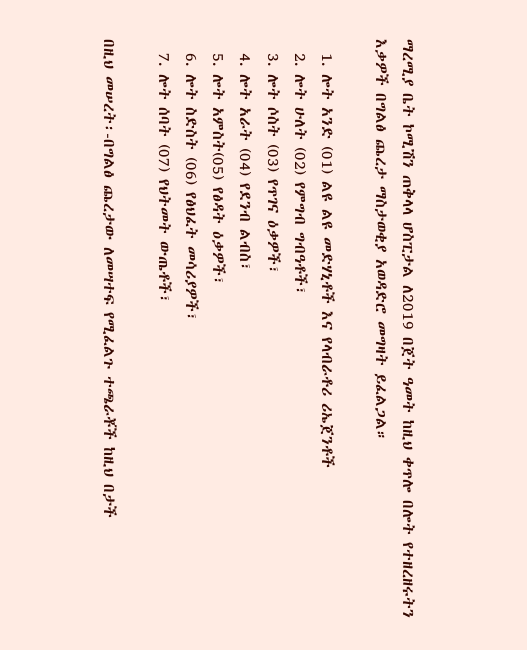ማረሚያ ቤት ኮሚሽን ጠቅላላ ሆስፒታል ለ2019 በጀት ዓመት ከዚህ ቀጥሎ በሎት የተዘረዘሩትን እቃዎች በግልፅ ጨረታ ማስታወቂያ አወዳድሮ መግዛት ይፈልጋል።

  1. ሎት አንድ (01) ልዩ ልዩ መድሃኒቶች እና የላብራቶሪ ሪኤጀንቶች
  2. ሎት ሁለት (02) የምግብ ግብዓቶች፣
  3. ሎት ሶስት (03) የጥገና ዕቃዎች፣
  4. ሎት አራት (04) የደንብ ልብስ፣
  5. ሎት አምስት(05) የፅዳት ዕቃዎች፣
  6. ሎት ስድስት (06) የፅህፈት መሳሪያዎች፣
  7. ሎት ሰባት (07) የህትመት ውጤቶች፣

በዚህ መሠረት፡-በግልፅ ጨረታው ለመሣተፍ የሚፈልጉ ተጫራቾች ከዚህ በታች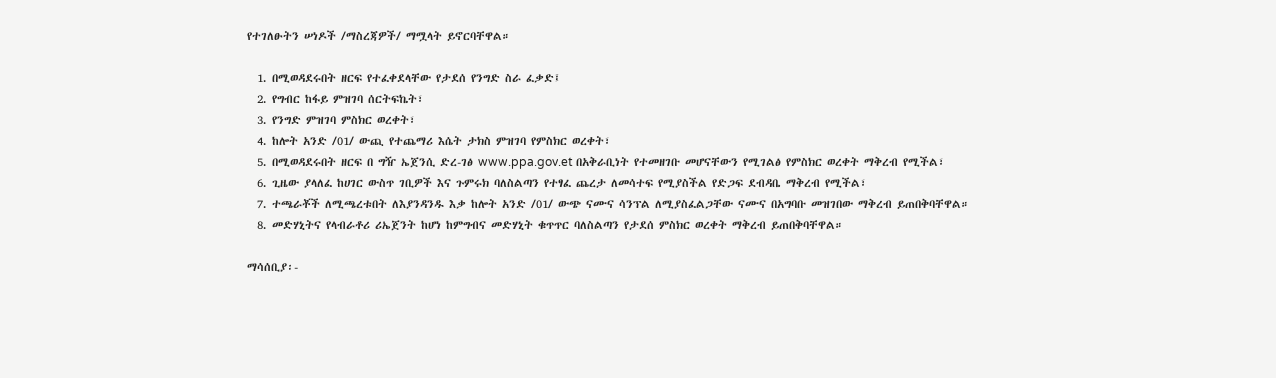የተገለፁትን ሠነዶች /ማስረጃዎች/ ማሟላት ይኖርባቸዋል።

  1. በሚወዳደሩበት ዘርፍ የተፈቀደላቸው የታደሰ የንግድ ስራ ፈቃድ፤
  2. የግብር ከፋይ ምዝገባ ሰርትፍኬት፣
  3. የንግድ ምዝገባ ምስክር ወረቀት፣
  4. ከሎት አንድ /01/ ውጪ የተጨማሪ እሴት ታክስ ምዝገባ የምስክር ወረቀት፣
  5. በሚወዳደሩበት ዘርፍ በ ግዥ ኤጀንሲ ድረ-ገፅ www.ppa.gov.et በአቅራቢነት የተመዘገቡ መሆናቸውን የሚገልፅ የምስክር ወረቀት ማቅረብ የሚችል፣
  6. ጊዜው ያላለፈ ከሀገር ውስጥ ገቢዎች እና ጉምሩክ ባለስልጣን የተፃፈ ጨረታ ለመሳተፍ የሚያስችል የድጋፍ ደብዳቤ ማቅረብ የሚችል፣
  7. ተጫራቾች ለሚጫረቱበት ለእያንዳንዱ እቃ ከሎት አንድ /01/ ውጭ ናሙና ሳንፕል ለሚያስፈልጋቸው ናሙና በአግባቡ መዝገበው ማቅረብ ይጠበቅባቸዋል።
  8. መድሃኒትና የላብራቶሪ ሪኤጀንት ከሆነ ከምግብና መድሃኒት ቁጥጥር ባለስልጣን የታደሰ ምስክር ወረቀት ማቅረብ ይጠበቅባቸዋል።

ማሳሰቢያ፡-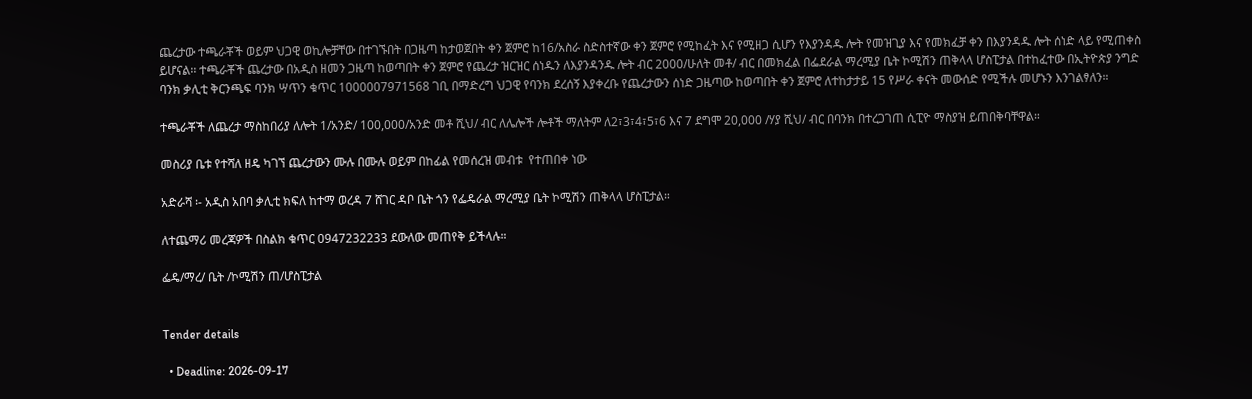ጨረታው ተጫራቾች ወይም ህጋዊ ወኪሎቻቸው በተገኙበት በጋዜጣ ከታወጀበት ቀን ጀምሮ ከ16/አስራ ስድስተኛው ቀን ጀምሮ የሚከፈት እና የሚዘጋ ሲሆን የእያንዳዱ ሎት የመዝጊያ እና የመክፈቻ ቀን በእያንዳዱ ሎት ሰነድ ላይ የሚጠቀስ ይሆናል፡፡ ተጫራቾች ጨረታው በአዲስ ዘመን ጋዜጣ ከወጣበት ቀን ጀምሮ የጨረታ ዝርዝር ሰነዱን ለእያንዳንዱ ሎት ብር 2000/ሁለት መቶ/ ብር በመክፈል በፌደራል ማረሚያ ቤት ኮሚሽን ጠቅላላ ሆስፒታል በተከፈተው በኢትዮጵያ ንግድ ባንክ ቃሊቲ ቅርንጫፍ ባንክ ሣጥን ቁጥር 1000007971568 ገቢ በማድረግ ህጋዊ የባንክ ደረሰኝ እያቀረቡ የጨረታውን ሰነድ ጋዜጣው ከወጣበት ቀን ጀምሮ ለተከታታይ 15 የሥራ ቀናት መውሰድ የሚችሉ መሆኑን እንገልፃለን።

ተጫራቾች ለጨረታ ማስከበሪያ ለሎት 1/አንድ/ 100,000/አንድ መቶ ሺህ/ ብር ለሌሎች ሎቶች ማለትም ለ2፣3፣4፣5፣6 እና 7 ደግሞ 20,000 /ሃያ ሺህ/ ብር በባንክ በተረጋገጠ ሲፒዮ ማስያዝ ይጠበቅባቸዋል።

መስሪያ ቤቱ የተሻለ ዘዴ ካገኘ ጨረታውን ሙሉ በሙሉ ወይም በከፊል የመሰረዝ መብቱ  የተጠበቀ ነው

አድራሻ ፡- አዲስ አበባ ቃሊቲ ክፍለ ከተማ ወረዳ 7 ሸገር ዳቦ ቤት ጎን የፌዴራል ማረሚያ ቤት ኮሚሽን ጠቅላላ ሆስፒታል።

ለተጨማሪ መረጃዎች በስልክ ቁጥር 0947232233 ደውለው መጠየቅ ይችላሉ።

ፌዴ/ማረ/ ቤት /ኮሚሽን ጠ/ሆስፒታል


Tender details

  • Deadline: 2026-09-17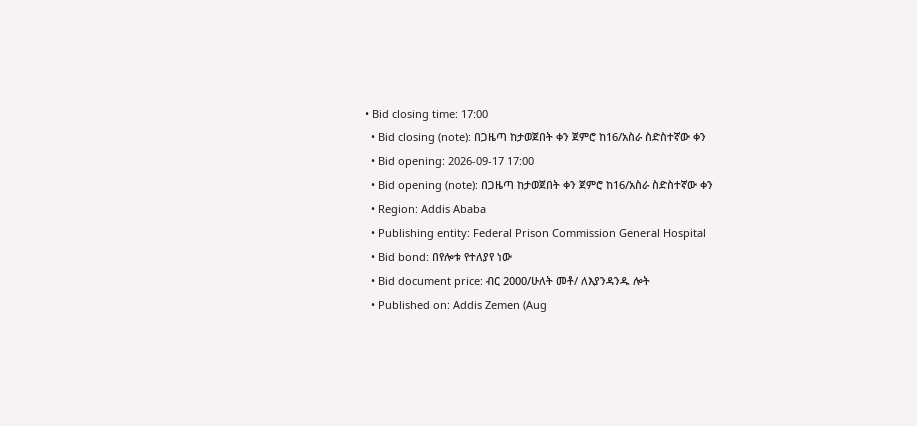• Bid closing time: 17:00
  • Bid closing (note): በጋዜጣ ከታወጀበት ቀን ጀምሮ ከ16/አስራ ስድስተኛው ቀን
  • Bid opening: 2026-09-17 17:00
  • Bid opening (note): በጋዜጣ ከታወጀበት ቀን ጀምሮ ከ16/አስራ ስድስተኛው ቀን
  • Region: Addis Ababa
  • Publishing entity: Federal Prison Commission General Hospital
  • Bid bond: በየሎቱ የተለያየ ነው
  • Bid document price: ብር 2000/ሁለት መቶ/ ለእያንዳንዱ ሎት
  • Published on: Addis Zemen (Aug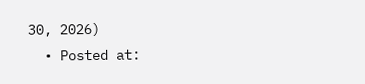30, 2026)
  • Posted at: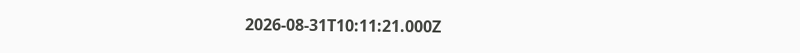2026-08-31T10:11:21.000Z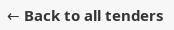← Back to all tenders